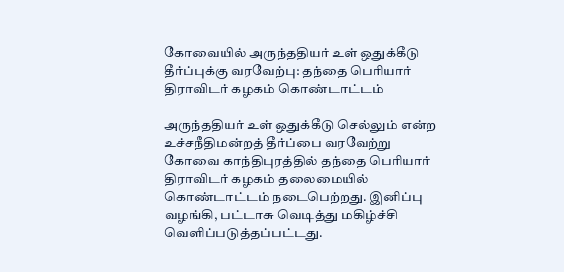கோவையில் அருந்ததியர் உள் ஒதுக்கீடு தீர்ப்புக்கு வரவேற்பு: தந்தை பெரியார் திராவிடர் கழகம் கொண்டாட்டம்

அருந்ததியர் உள் ஒதுக்கீடு செல்லும் என்ற உச்சநீதிமன்றத் தீர்ப்பை வரவேற்று கோவை காந்திபுரத்தில் தந்தை பெரியார் திராவிடர் கழகம் தலைமையில் கொண்டாட்டம் நடைபெற்றது. இனிப்பு வழங்கி, பட்டாசு வெடித்து மகிழ்ச்சி வெளிப்படுத்தப்பட்டது.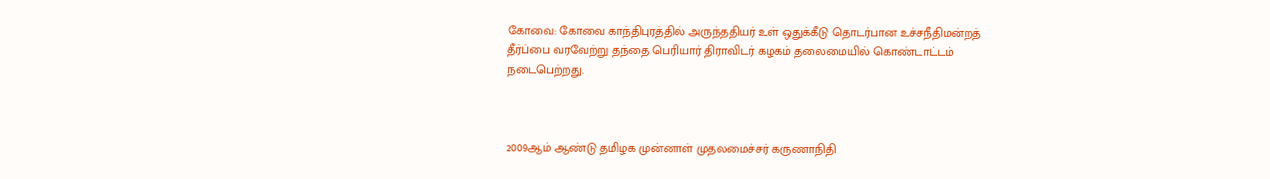கோவை: கோவை காந்திபுரத்தில் அருந்ததியர் உள் ஒதுக்கீடு தொடர்பான உச்சநீதிமன்றத் தீர்ப்பை வரவேற்று தந்தை பெரியார் திராவிடர் கழகம் தலைமையில் கொண்டாட்டம் நடைபெற்றது.



2009ஆம் ஆண்டு தமிழக முன்னாள் முதலமைச்சர் கருணாநிதி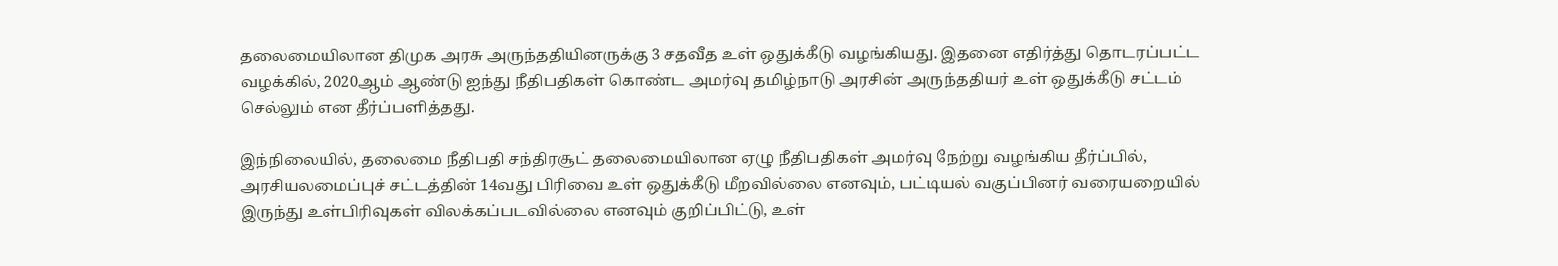தலைமையிலான திமுக அரசு அருந்ததியினருக்கு 3 சதவீத உள் ஒதுக்கீடு வழங்கியது. இதனை எதிர்த்து தொடரப்பட்ட வழக்கில், 2020ஆம் ஆண்டு ஐந்து நீதிபதிகள் கொண்ட அமர்வு தமிழ்நாடு அரசின் அருந்ததியர் உள் ஒதுக்கீடு சட்டம் செல்லும் என தீர்ப்பளித்தது.

இந்நிலையில், தலைமை நீதிபதி சந்திரசூட் தலைமையிலான ஏழு நீதிபதிகள் அமர்வு நேற்று வழங்கிய தீர்ப்பில், அரசியலமைப்புச் சட்டத்தின் 14வது பிரிவை உள் ஒதுக்கீடு மீறவில்லை எனவும், பட்டியல் வகுப்பினர் வரையறையில் இருந்து உள்பிரிவுகள் விலக்கப்படவில்லை எனவும் குறிப்பிட்டு, உள்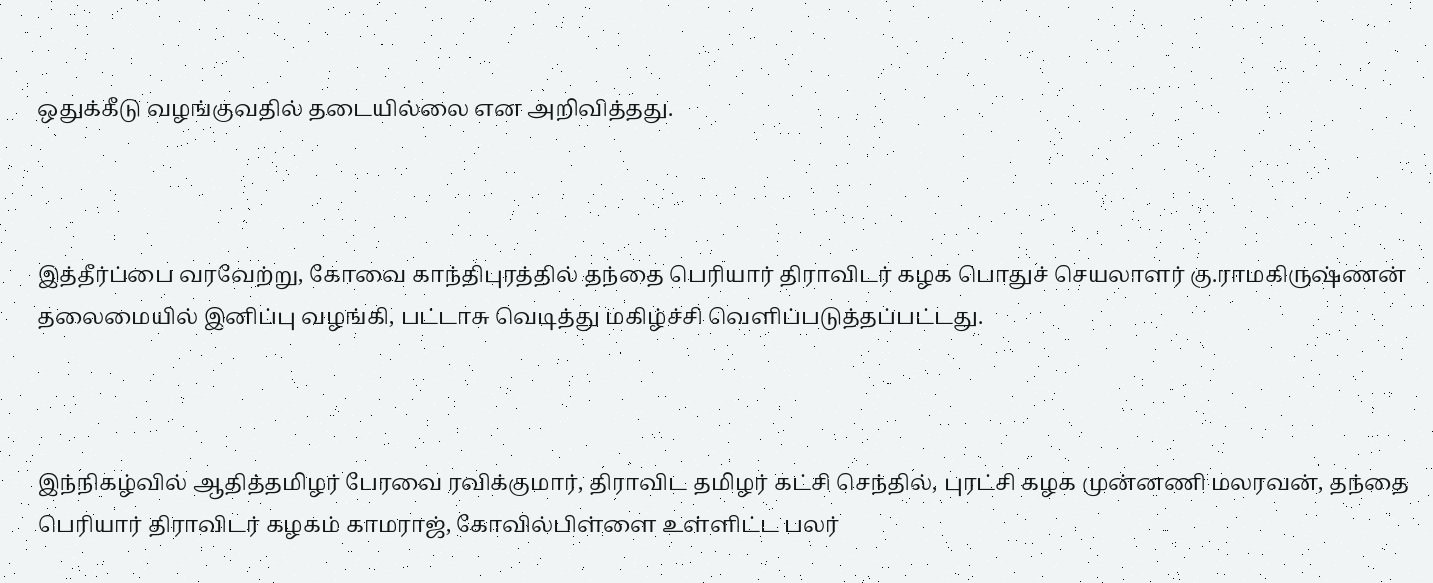ஒதுக்கீடு வழங்குவதில் தடையில்லை என அறிவித்தது.



இத்தீர்ப்பை வரவேற்று, கோவை காந்திபுரத்தில் தந்தை பெரியார் திராவிடர் கழக பொதுச் செயலாளர் கு.ராமகிருஷ்ணன் தலைமையில் இனிப்பு வழங்கி, பட்டாசு வெடித்து மகிழ்ச்சி வெளிப்படுத்தப்பட்டது.



இந்நிகழ்வில் ஆதித்தமிழர் பேரவை ரவிக்குமார், திராவிட தமிழர் கட்சி செந்தில், புரட்சி கழக முன்னணி மலரவன், தந்தை பெரியார் திராவிடர் கழகம் காமராஜ், கோவில்பிள்ளை உள்ளிட்ட பலர்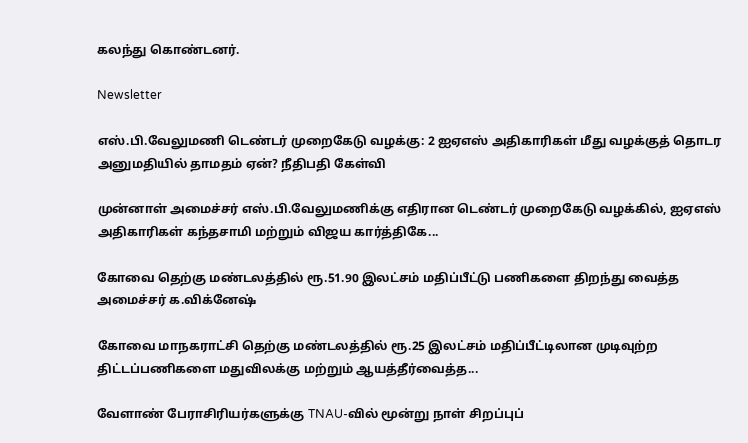கலந்து கொண்டனர்.

Newsletter

எஸ்.பி.வேலுமணி டெண்டர் முறைகேடு வழக்கு: 2 ஐஏஎஸ் அதிகாரிகள் மீது வழக்குத் தொடர அனுமதியில் தாமதம் ஏன்? நீதிபதி கேள்வி

முன்னாள் அமைச்சர் எஸ்.பி.வேலுமணிக்கு எதிரான டெண்டர் முறைகேடு வழக்கில், ஐஏஎஸ் அதிகாரிகள் கந்தசாமி மற்றும் விஜய கார்த்திகே...

கோவை தெற்கு மண்டலத்தில் ரூ.51.90 இலட்சம் மதிப்பீட்டு பணிகளை திறந்து வைத்த அமைச்சர் க.விக்னேஷ்

கோவை மாநகராட்சி தெற்கு மண்டலத்தில் ரூ.25 இலட்சம் மதிப்பீட்டிலான முடிவுற்ற திட்டப்பணிகளை மதுவிலக்கு மற்றும் ஆயத்தீர்வைத்த...

வேளாண் பேராசிரியர்களுக்கு TNAU-வில் மூன்று நாள் சிறப்புப்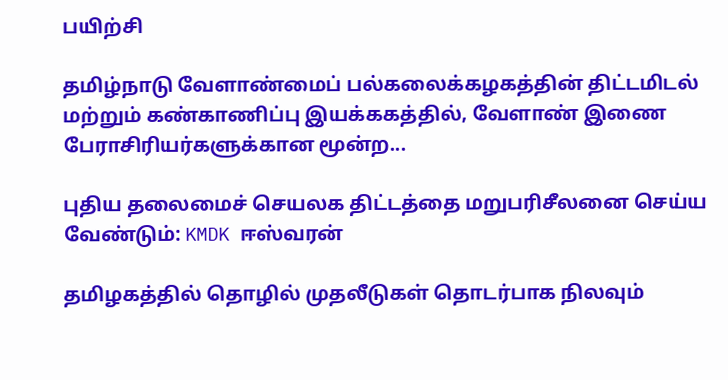பயிற்சி

தமிழ்நாடு வேளாண்மைப் பல்கலைக்கழகத்தின் திட்டமிடல் மற்றும் கண்காணிப்பு இயக்ககத்தில், வேளாண் இணை பேராசிரியர்களுக்கான மூன்ற...

புதிய தலைமைச் செயலக திட்டத்தை மறுபரிசீலனை செய்ய வேண்டும்: KMDK ஈஸ்வரன்

தமிழகத்தில் தொழில் முதலீடுகள் தொடர்பாக நிலவும்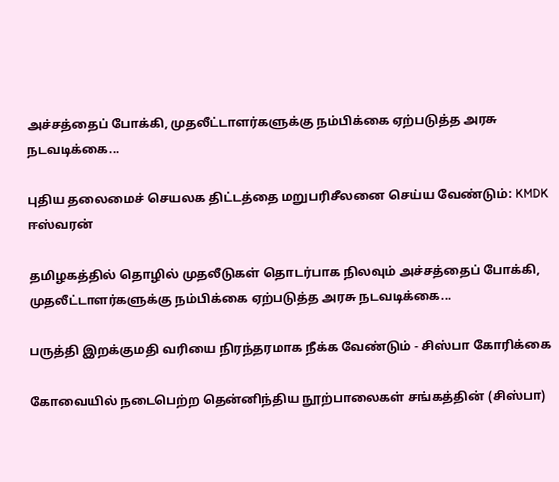அச்சத்தைப் போக்கி, முதலீட்டாளர்களுக்கு நம்பிக்கை ஏற்படுத்த அரசு நடவடிக்கை...

புதிய தலைமைச் செயலக திட்டத்தை மறுபரிசீலனை செய்ய வேண்டும்: KMDK ஈஸ்வரன்

தமிழகத்தில் தொழில் முதலீடுகள் தொடர்பாக நிலவும் அச்சத்தைப் போக்கி, முதலீட்டாளர்களுக்கு நம்பிக்கை ஏற்படுத்த அரசு நடவடிக்கை...

பருத்தி இறக்குமதி வரியை நிரந்தரமாக நீக்க வேண்டும் - சிஸ்பா கோரிக்கை

கோவையில் நடைபெற்ற தென்னிந்திய நூற்பாலைகள் சங்கத்தின் (சிஸ்பா)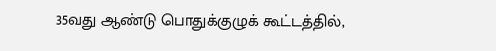35வது ஆண்டு பொதுக்குழுக் கூட்டத்தில்,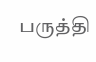பருத்தி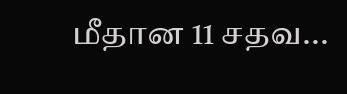மீதான 11 சதவ...